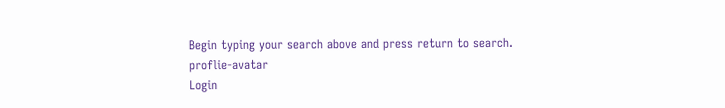Begin typing your search above and press return to search.
proflie-avatar
Login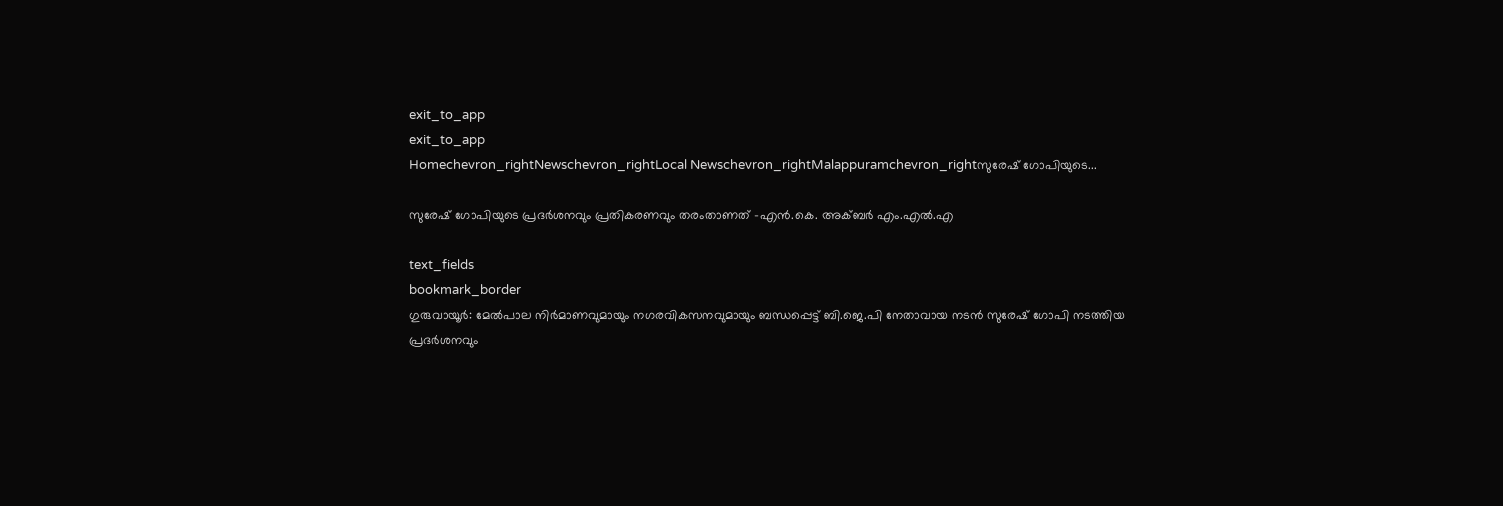exit_to_app
exit_to_app
Homechevron_rightNewschevron_rightLocal Newschevron_rightMalappuramchevron_rightസുരേഷ്‌ ഗോപിയുടെ...

സുരേഷ്‌ ഗോപിയുടെ പ്രദർശനവും പ്രതികരണവും തരംതാണത് -എൻ.കെ. അക്ബർ എം.എൽ.എ

text_fields
bookmark_border
ഗുരുവായൂർ: മേൽപാല നിർമാണവുമായും നഗരവികസനവുമായും ബന്ധപ്പെട്ട് ബി.ജെ.പി നേതാവായ നടൻ സുരേഷ്‌ ഗോപി നടത്തിയ പ്രദർശനവും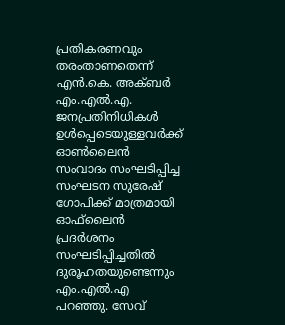പ്രതികരണവും തരംതാണതെന്ന് എൻ.കെ. അക്ബർ എം.എൽ.എ. ജനപ്രതിനിധികൾ ഉൾപ്പെടെയുള്ളവർക്ക് ഓൺലൈൻ സംവാദം സംഘടിപ്പിച്ച സംഘടന സുരേഷ് ഗോപിക്ക് മാത്രമായി ഓഫ്‌ലൈൻ പ്രദർശനം സംഘടിപ്പിച്ചതിൽ ദുരൂഹതയുണ്ടെന്നും എം.എൽ.എ പറഞ്ഞു. സേവ്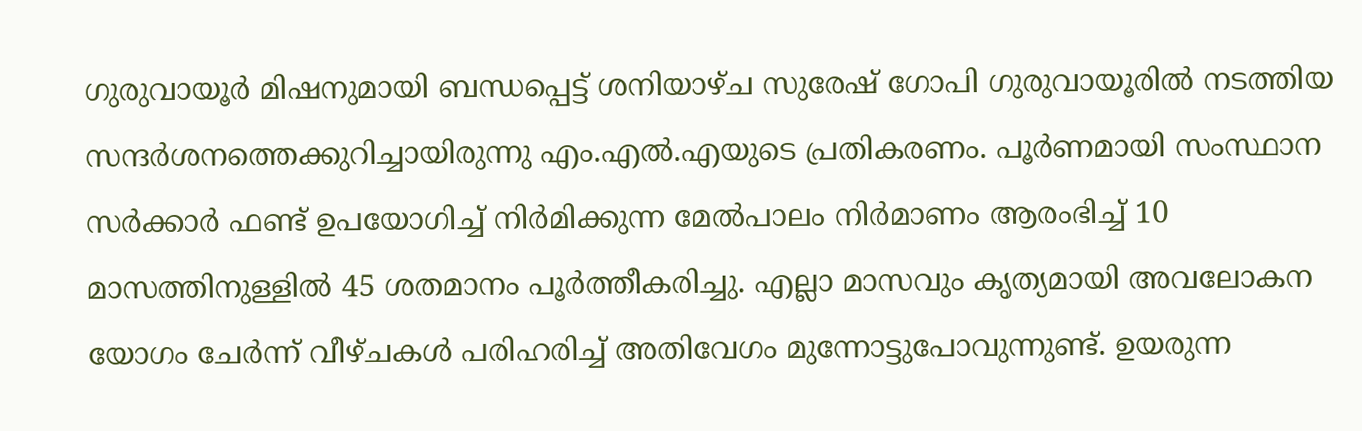ഗുരുവായൂർ മിഷനുമായി ബന്ധപ്പെട്ട് ശനിയാഴ്ച സുരേഷ് ഗോപി ഗുരുവായൂരിൽ നടത്തിയ സന്ദർശനത്തെക്കുറിച്ചായിരുന്നു എം.എൽ.എയുടെ പ്രതികരണം. പൂർണമായി സംസ്ഥാന സർക്കാർ ഫണ്ട്‌ ഉപയോഗിച്ച് നിർമിക്കുന്ന മേൽപാലം നിർമാണം ആരംഭിച്ച് 10 മാസത്തിനുള്ളിൽ 45 ശതമാനം പൂർത്തീകരിച്ചു. എല്ലാ മാസവും കൃത്യമായി അവലോകന യോഗം ചേർന്ന് വീഴ്ചകൾ പരിഹരിച്ച് അതിവേഗം മുന്നോട്ടുപോവുന്നുണ്ട്. ഉയരുന്ന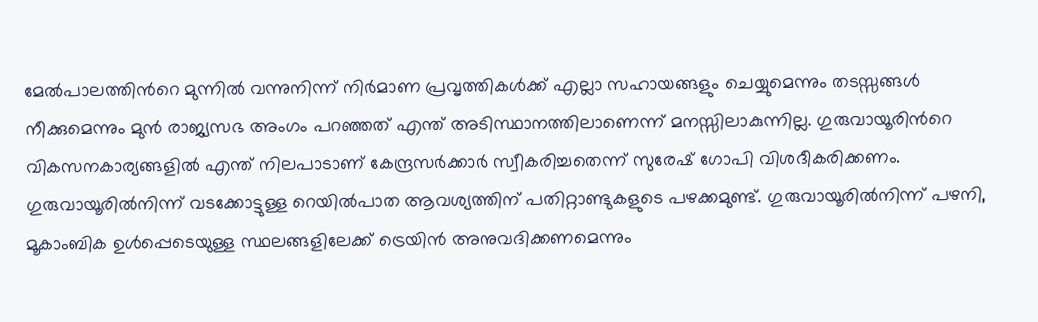മേൽപാലത്തിന്‍റെ മുന്നിൽ വന്നുനിന്ന് നിർമാണ പ്രവൃത്തികൾക്ക് എല്ലാ സഹായങ്ങളും ചെയ്യുമെന്നും തടസ്സങ്ങൾ നീക്കുമെന്നും മുൻ രാജ്യസഭ അംഗം പറഞ്ഞത് എന്ത് അടിസ്ഥാനത്തിലാണെന്ന് മനസ്സിലാകുന്നില്ല. ഗുരുവായൂരിന്‍റെ വികസനകാര്യങ്ങളിൽ എന്ത് നിലപാടാണ് കേന്ദ്രസർക്കാർ സ്വീകരിച്ചതെന്ന് സുരേഷ് ഗോപി വിശദീകരിക്കണം. ഗുരുവായൂരിൽനിന്ന് വടക്കോട്ടുള്ള റെയിൽപാത ആവശ്യത്തിന് പതിറ്റാണ്ടുകളുടെ പഴക്കമുണ്ട്. ഗുരുവായൂരിൽനിന്ന് പഴനി, മൂകാംബിക ഉൾപ്പെടെയുള്ള സ്ഥലങ്ങളിലേക്ക് ട്രെയിൻ അനുവദിക്കണമെന്നും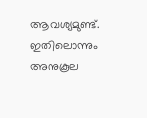ആവശ്യമുണ്ട്. ഇതിലൊന്നും അനുകൂല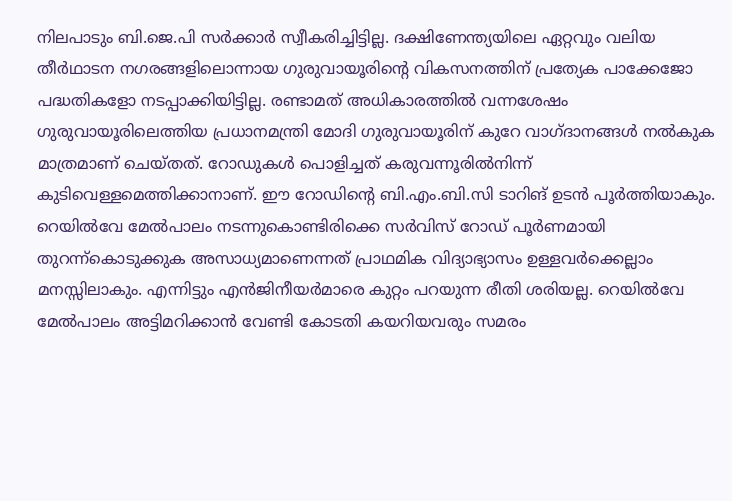നിലപാടും ബി.ജെ.പി സർക്കാർ സ്വീകരിച്ചിട്ടില്ല. ദക്ഷിണേന്ത്യയിലെ ഏറ്റവും വലിയ തീർഥാടന നഗരങ്ങളിലൊന്നായ ഗുരുവായൂരിന്‍റെ വികസനത്തിന് പ്രത്യേക പാക്കേജോ പദ്ധതികളോ നടപ്പാക്കിയിട്ടില്ല. രണ്ടാമത് അധികാരത്തിൽ വന്നശേഷം ഗുരുവായൂരിലെത്തിയ പ്രധാനമന്ത്രി മോദി ഗുരുവായൂരിന് കുറേ വാഗ്ദാനങ്ങൾ നൽകുക മാത്രമാണ് ചെയ്തത്. റോഡുകൾ പൊളിച്ചത് കരുവന്നൂരിൽനിന്ന് കുടിവെള്ളമെത്തിക്കാനാണ്. ഈ റോഡിന്‍റെ ബി.എം.ബി.സി ടാറിങ് ഉടൻ പൂർത്തിയാകും. റെയിൽവേ മേൽപാലം നടന്നുകൊണ്ടിരിക്കെ സർവിസ് റോഡ് പൂർണമായി തുറന്ന്കൊടുക്കുക അസാധ്യമാണെന്നത് പ്രാഥമിക വിദ്യാഭ്യാസം ഉള്ളവർക്കെല്ലാം മനസ്സിലാകും. എന്നിട്ടും എൻജിനീയർമാരെ കുറ്റം പറയുന്ന രീതി ശരിയല്ല. റെയിൽവേ മേൽപാലം അട്ടിമറിക്കാൻ വേണ്ടി കോടതി കയറിയവരും സമരം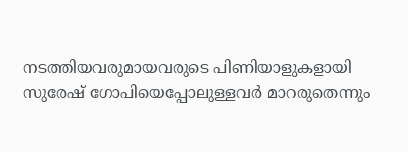നടത്തിയവരുമായവരുടെ പിണിയാളുകളായി സുരേഷ് ഗോപിയെപ്പോലുള്ളവർ മാറരുതെന്നും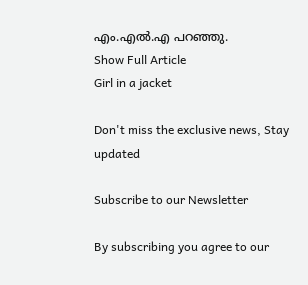എം.എൽ.എ പറഞ്ഞു.
Show Full Article
Girl in a jacket

Don't miss the exclusive news, Stay updated

Subscribe to our Newsletter

By subscribing you agree to our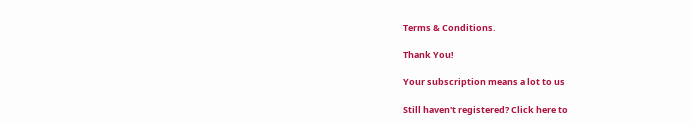Terms & Conditions.

Thank You!

Your subscription means a lot to us

Still haven't registered? Click here to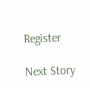Register

Next Story